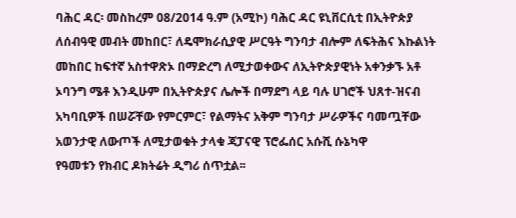ባሕር ዳር፡ መስከረም 08/2014 ዓ.ም (አሚኮ) ባሕር ዳር ዩኒቨርሲቲ በኢትዮጵያ ለሰብዓዊ መብት መከበር፣ ለዴሞክራሲያዊ ሥርዓት ግንባታ ብሎም ለፍትሕና እኩልነት መከበር ከፍተኛ አስተዋጽኦ በማድረግ ለሚታወቀውና ለኢትዮጵያዊነት አቀንቃኙ አቶ ኦባንግ ሜቶ እንዲሁም በኢትዮጵያና ሌሎች በማደግ ላይ ባሉ ሀገሮች ህጸተ-ዝናብ አካባቢዎች በሠሯቸው የምርምር፣ የልማትና አቅም ግንባታ ሥራዎችና ባመጧቸው አወንታዊ ለውጦች ለሚታወቁት ታላቁ ጃፓናዊ ፕሮፌሰር አሱሺ ሱኔካዋ
የዓመቱን የክብር ዶክትሬት ዲግሪ ሰጥቷል፡፡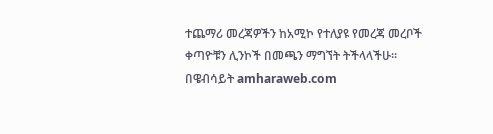ተጨማሪ መረጃዎችን ከአሚኮ የተለያዩ የመረጃ መረቦች ቀጣዮቹን ሊንኮች በመጫን ማግኘት ትችላላችሁ፡፡
በዌብሳይት amharaweb.com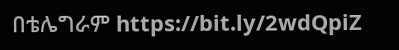በቴሌግራም https://bit.ly/2wdQpiZ